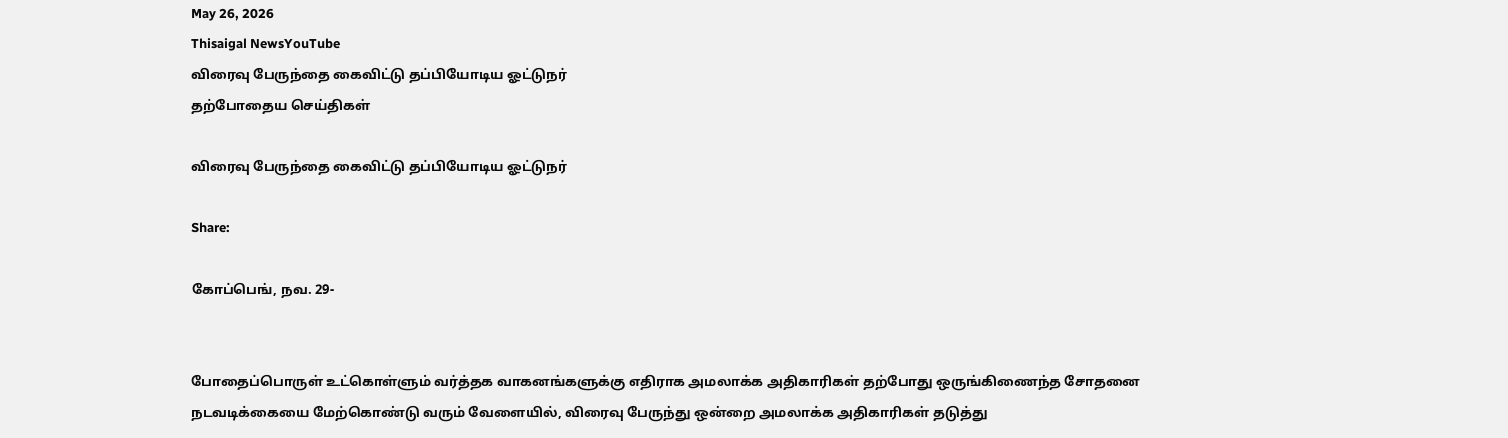May 26, 2026
Thisaigal NewsYouTube
விரைவு பேருந்தை கைவிட்டு தப்பியோடிய ஓட்டுநர்
தற்போதைய செய்திகள்

விரைவு பேருந்தை கைவிட்டு தப்பியோடிய ஓட்டுநர்

Share:

கோப்பெங், நவ. 29-


போதைப்பொருள் உட்கொள்ளும் வர்த்தக வாகனங்களுக்கு எதிராக அமலாக்க அதிகாரிகள் தற்போது ஒருங்கிணைந்த சோதனை நடவடிக்கையை மேற்கொண்டு வரும் வேளையில், விரைவு பேருந்து ஒன்றை அமலாக்க அதிகாரிகள் தடுத்து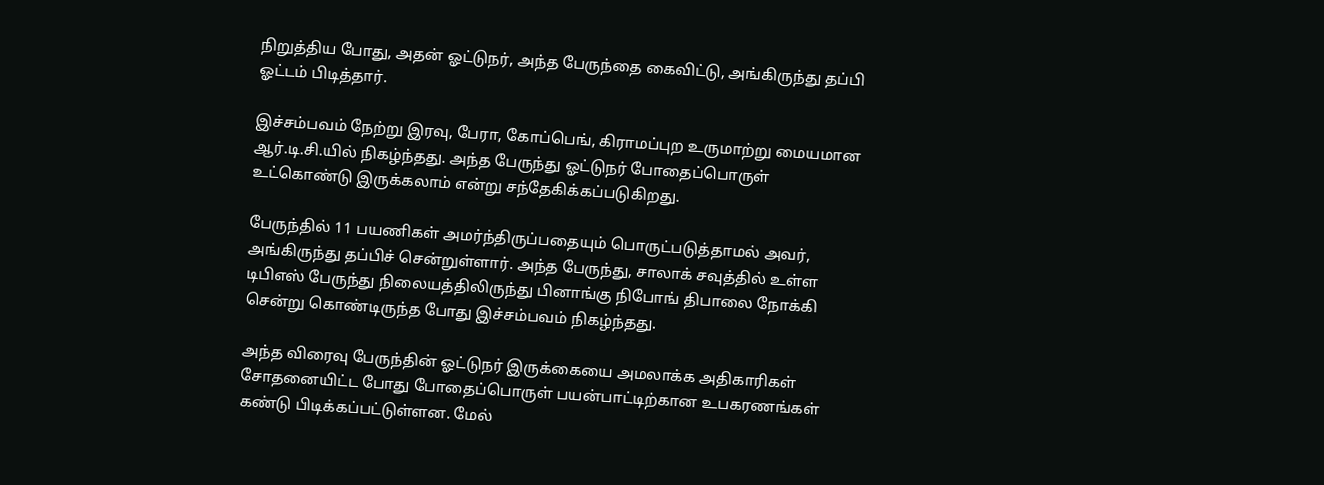நிறுத்திய போது, அதன் ஓட்டுநர், அந்த பேருந்தை கைவிட்டு, அங்கிருந்து தப்பி ஓட்டம் பிடித்தார்.

இச்சம்பவம் நேற்று இரவு, பேரா, கோப்பெங், கிராமப்புற உருமாற்று மையமான ஆர்.டி.சி.யில் நிகழ்ந்தது. அந்த பேருந்து ஓட்டுநர் போதைப்பொருள் உட்கொண்டு இருக்கலாம் என்று சந்தேகிக்கப்படுகிறது.

பேருந்தில் 11 பயணிகள் அமர்ந்திருப்பதையும் பொருட்படுத்தாமல் அவர், அங்கிருந்து தப்பிச் சென்றுள்ளார். அந்த பேருந்து, சாலாக் சவுத்தில் உள்ள டிபிஎஸ் பேருந்து நிலையத்திலிருந்து பினாங்கு நிபோங் திபாலை நோக்கி சென்று கொண்டிருந்த போது இச்சம்பவம் நிகழ்ந்தது.

அந்த விரைவு பேருந்தின் ஓட்டுநர் இருக்கையை அமலாக்க அதிகாரிகள் சோதனையிட்ட போது போதைப்பொருள் பயன்பாட்டிற்கான உபகரணங்கள் கண்டு பிடிக்கப்பட்டுள்ளன. மேல்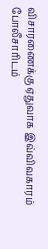விசாரணைக்கு ஏதுவாக இவ்விவகாரம் போலீசாரிடம்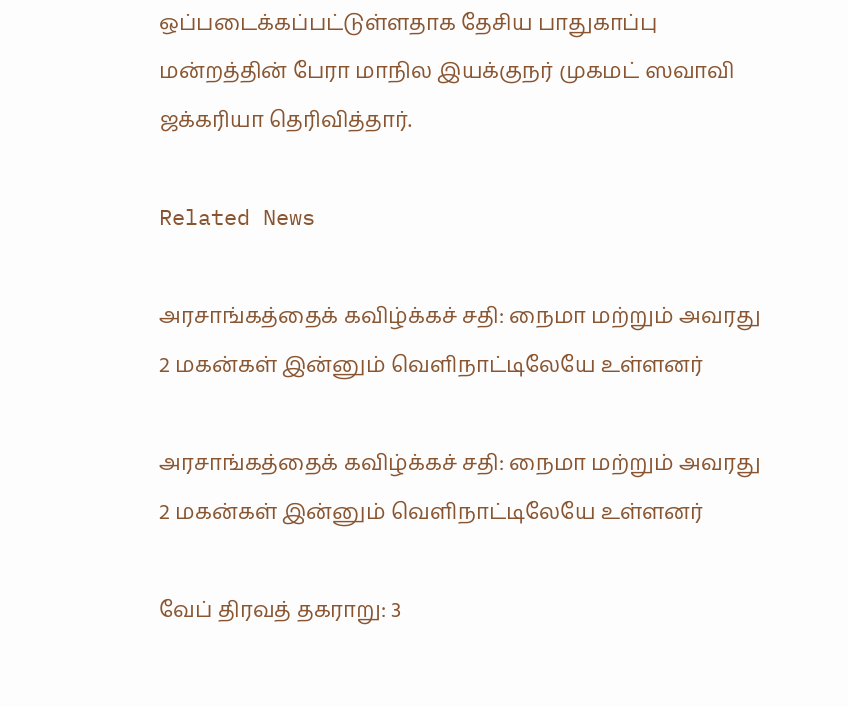ஒப்படைக்கப்பட்டுள்ளதாக தேசிய பாதுகாப்பு மன்றத்தின் பேரா மாநில இயக்குநர் முகமட் ஸவாவி ஜக்கரியா தெரிவித்தார்.

Related News

அரசாங்கத்தைக் கவிழ்க்கச் சதி: நைமா மற்றும் அவரது 2 மகன்கள் இன்னும் வெளிநாட்டிலேயே உள்ளனர்

அரசாங்கத்தைக் கவிழ்க்கச் சதி: நைமா மற்றும் அவரது 2 மகன்கள் இன்னும் வெளிநாட்டிலேயே உள்ளனர்

வேப் திரவத் தகராறு: 3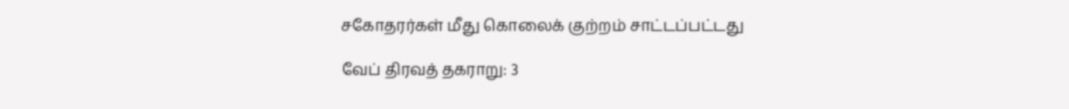சகோதரர்கள் மீது கொலைக் குற்றம் சாட்டப்பட்டது

வேப் திரவத் தகராறு: 3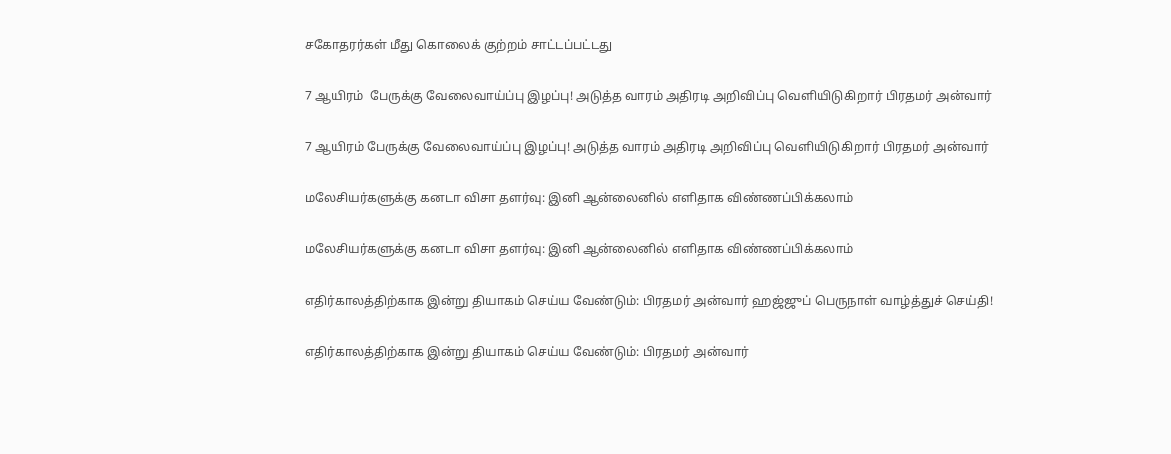சகோதரர்கள் மீது கொலைக் குற்றம் சாட்டப்பட்டது

7 ஆயிரம்  பேருக்கு வேலைவாய்ப்பு இழப்பு! அடுத்த வாரம் அதிரடி அறிவிப்பு வெளியிடுகிறார் பிரதமர் அன்வார்

7 ஆயிரம் பேருக்கு வேலைவாய்ப்பு இழப்பு! அடுத்த வாரம் அதிரடி அறிவிப்பு வெளியிடுகிறார் பிரதமர் அன்வார்

மலேசியர்களுக்கு கனடா விசா தளர்வு: இனி ஆன்லைனில் எளிதாக விண்ணப்பிக்கலாம்

மலேசியர்களுக்கு கனடா விசா தளர்வு: இனி ஆன்லைனில் எளிதாக விண்ணப்பிக்கலாம்

எதிர்காலத்திற்காக இன்று தியாகம் செய்ய வேண்டும்: பிரதமர் அன்வார் ஹஜ்ஜுப் பெருநாள் வாழ்த்துச் செய்தி!

எதிர்காலத்திற்காக இன்று தியாகம் செய்ய வேண்டும்: பிரதமர் அன்வார்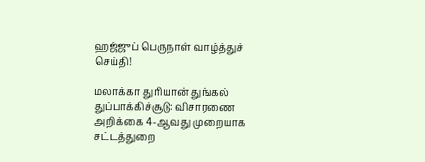ஹஜ்ஜுப் பெருநாள் வாழ்த்துச் செய்தி!

மலாக்கா துரியான் துங்கல் துப்பாக்கிச்சூடு: விசாரணை அறிக்கை 4-ஆவது முறையாக சட்டத்துறை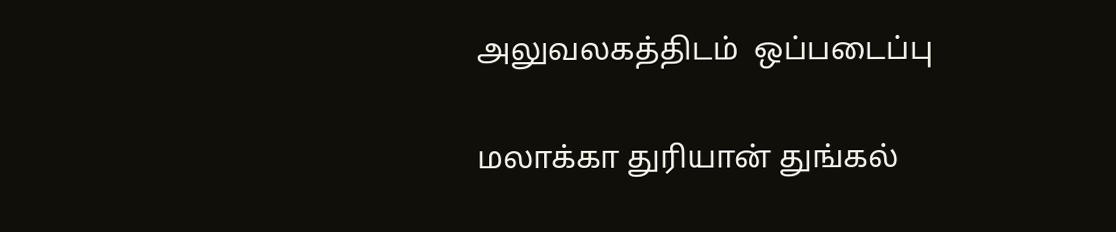அலுவலகத்திடம்  ஒப்படைப்பு

மலாக்கா துரியான் துங்கல்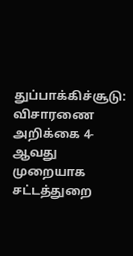துப்பாக்கிச்சூடு: விசாரணை அறிக்கை 4-ஆவது முறையாக சட்டத்துறை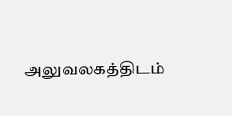அலுவலகத்திடம்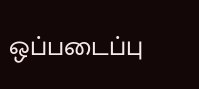ஒப்படைப்பு